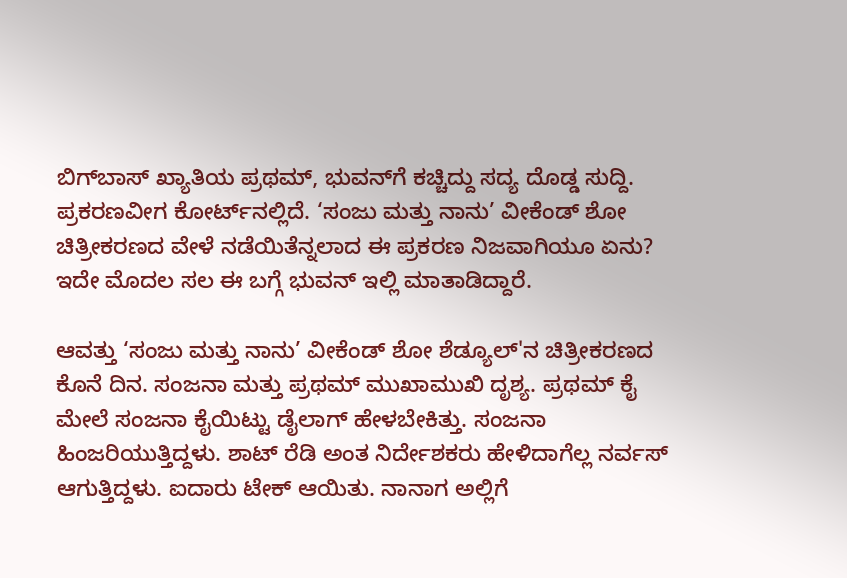ಬಿಗ್‌ಬಾಸ್ ಖ್ಯಾತಿಯ ಪ್ರಥಮ್, ಭುವನ್‌ಗೆ ಕಚ್ಚಿದ್ದು ಸದ್ಯ ದೊಡ್ಡ ಸುದ್ದಿ. ಪ್ರಕರಣವೀಗ ಕೋರ್ಟ್‌ನಲ್ಲಿದೆ. ‘ಸಂಜು ಮತ್ತು ನಾನು’ ವೀಕೆಂಡ್ ಶೋ ಚಿತ್ರೀಕರಣದ ವೇಳೆ ನಡೆಯಿತೆನ್ನಲಾದ ಈ ಪ್ರಕರಣ ನಿಜವಾಗಿಯೂ ಏನು? ಇದೇ ಮೊದಲ ಸಲ ಈ ಬಗ್ಗೆ ಭುವನ್ ಇಲ್ಲಿ ಮಾತಾಡಿದ್ದಾರೆ.

ಆವತ್ತು ‘ಸಂಜು ಮತ್ತು ನಾನು’ ವೀಕೆಂಡ್ ಶೋ ಶೆಡ್ಯೂಲ್‌'ನ ಚಿತ್ರೀಕರಣದ ಕೊನೆ ದಿನ. ಸಂಜನಾ ಮತ್ತು ಪ್ರಥಮ್ ಮುಖಾಮುಖಿ ದೃಶ್ಯ. ಪ್ರಥಮ್ ಕೈ ಮೇಲೆ ಸಂಜನಾ ಕೈಯಿಟ್ಟು ಡೈಲಾಗ್ ಹೇಳಬೇಕಿತ್ತು. ಸಂಜನಾ ಹಿಂಜರಿಯುತ್ತಿದ್ದಳು. ಶಾಟ್ ರೆಡಿ ಅಂತ ನಿರ್ದೇಶಕರು ಹೇಳಿದಾಗೆಲ್ಲ ನರ್ವಸ್ ಆಗುತ್ತಿದ್ದಳು. ಐದಾರು ಟೇಕ್ ಆಯಿತು. ನಾನಾಗ ಅಲ್ಲಿಗೆ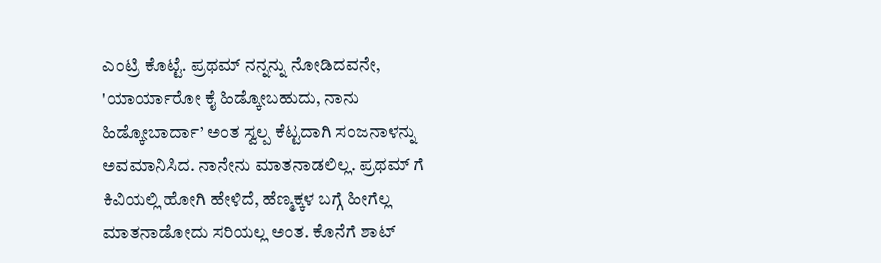ಎಂಟ್ರಿ ಕೊಟ್ಟೆ. ಪ್ರಥಮ್ ನನ್ನನ್ನು ನೋಡಿದವನೇ, 'ಯಾರ್ಯಾರೋ ಕೈ ಹಿಡ್ಕೋಬಹುದು, ನಾನು ಹಿಡ್ಕೋಬಾರ್ದಾ’ ಅಂತ ಸ್ವಲ್ಪ ಕೆಟ್ಟದಾಗಿ ಸಂಜನಾಳನ್ನು ಅವಮಾನಿಸಿದ. ನಾನೇನು ಮಾತನಾಡಲಿಲ್ಲ. ಪ್ರಥಮ್ ಗೆ ಕಿವಿಯಲ್ಲಿ ಹೋಗಿ ಹೇಳಿದೆ, ಹೆಣ್ಮಕ್ಕಳ ಬಗ್ಗೆ ಹೀಗೆಲ್ಲ ಮಾತನಾಡೋದು ಸರಿಯಲ್ಲ ಅಂತ. ಕೊನೆಗೆ ಶಾಟ್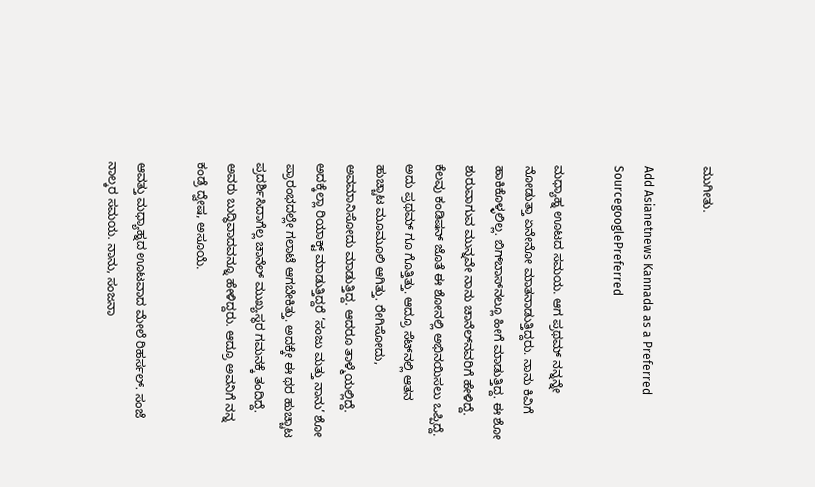ಮುಗೀತು.

Add Asianetnews Kannada as a Preferred SourcegooglePreferred

ಮಧ್ಯಾಹ್ನ ಊಟದ ಸಮಯ. ಆಗ ಪ್ರಥಮ್ ನನ್ನನ್ನೇ ನೋಡುತ್ತಾ ಏನೇನೋ ಮಾತನಾಡುತ್ತಿದ್ದರು. ನಾನು ಕಿವಿಗೆ ಹಾಕಿಕೊಳ್ಳಲಿಲ್ಲ. ಬಿಗ್‌ಬಾಸ್‌ನಲ್ಲೂ ಹೀಗೆ ಮಾಡುತ್ತಿದ್ದ. ಈ ಶೋ ಶುರುವಾಗುವ ಮುನ್ನವೇ ನಾನು ಚಾನೆಲ್‌ನವರಿಗೆ ಹೇಳಿದ್ದೆ. ಕೆಲವು ಕಂಡಿಷನ್ ಜೊತೆ ಈ ಶೋನಲ್ಲಿ ಅಭಿನಯಿಸಲು ಒಪ್ಪಿದ್ದೆ. ಅದು ಪ್ರಥಮ್ ಗೂ ಗೊತ್ತಿತ್ತು. ಆದ್ರೂ ಸೆಟ್‌ನಲ್ಲಿ ಆತನ ಹುಚ್ಚಾಟ ಮೂಮೂಲಿ ಆಗಿತ್ತು. ರೇಗಿಸೋದು, ಅವಮಾನಿಸೋದು ಮಾಡುತ್ತಿದ್ದ. ಆದರೂ ತಾಳ್ಮೆಯಲ್ಲಿದ್ದೆ. ಅದಕ್ಕೆಲ್ಲಾ ರಿಯಾಕ್ಟ್ ಮಾಡುತ್ತಿದ್ದರೆ ‘ಸಂಜು ಮತ್ತು ನಾನು’ ಶೋ ಪ್ರಾರಂಭದಲ್ಲೇ ಗಲಾಟೆ ಆಗಬೇಕಿತ್ತು. ಅದಕ್ಕೇ ಈ ಥರ ಹುಚ್ಚಾಟ ಪ್ರದರ್ಶಿಸಿದಾಗೆಲ್ಲ ಚಾನೆಲ್ ಮುಖ್ಯಸ್ಥರ ಗಮನಕ್ಕೆ ತಂದಿದ್ದೆ. ಅವರು ಬುದ್ಧಿವಾದವನ್ನೂ ಹೇಳಿದ್ದರು. ಆದ್ರೂ ಅವನಿಗೆ ನನ್ನ ಕಂಡ್ರೆ ದ್ವೇಷ, ಅಸೂಯೆ.

ಆವತ್ತು ಮಧ್ಯಾಹ್ನದ ಊಟವಾದ ಮೇಲೆ ರಿಹರ್ಸಲ್. ಸಂಜೆ ನಾಲ್ಕರ ಸಮಯ. ನಾನು, ಸಂಜನಾ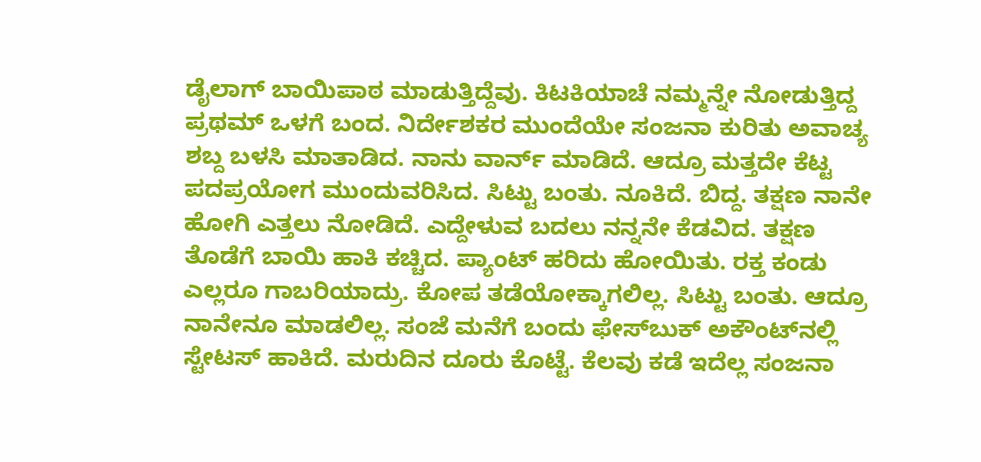ಡೈಲಾಗ್ ಬಾಯಿಪಾಠ ಮಾಡುತ್ತಿದ್ದೆವು. ಕಿಟಕಿಯಾಚೆ ನಮ್ಮನ್ನೇ ನೋಡುತ್ತಿದ್ದ ಪ್ರಥಮ್ ಒಳಗೆ ಬಂದ. ನಿರ್ದೇಶಕರ ಮುಂದೆಯೇ ಸಂಜನಾ ಕುರಿತು ಅವಾಚ್ಯ ಶಬ್ದ ಬಳಸಿ ಮಾತಾಡಿದ. ನಾನು ವಾರ್ನ್ ಮಾಡಿದೆ. ಆದ್ರೂ ಮತ್ತದೇ ಕೆಟ್ಟ ಪದಪ್ರಯೋಗ ಮುಂದುವರಿಸಿದ. ಸಿಟ್ಟು ಬಂತು. ನೂಕಿದೆ. ಬಿದ್ದ. ತಕ್ಷಣ ನಾನೇ ಹೋಗಿ ಎತ್ತಲು ನೋಡಿದೆ. ಎದ್ದೇಳುವ ಬದಲು ನನ್ನನೇ ಕೆಡವಿದ. ತಕ್ಷಣ ತೊಡೆಗೆ ಬಾಯಿ ಹಾಕಿ ಕಚ್ಚಿದ. ಪ್ಯಾಂಟ್ ಹರಿದು ಹೋಯಿತು. ರಕ್ತ ಕಂಡು ಎಲ್ಲರೂ ಗಾಬರಿಯಾದ್ರು. ಕೋಪ ತಡೆಯೋಕ್ಕಾಗಲಿಲ್ಲ. ಸಿಟ್ಟು ಬಂತು. ಆದ್ರೂ ನಾನೇನೂ ಮಾಡಲಿಲ್ಲ. ಸಂಜೆ ಮನೆಗೆ ಬಂದು ಫೇಸ್‌ಬುಕ್ ಅಕೌಂಟ್‌ನಲ್ಲಿ ಸ್ಟೇಟಸ್ ಹಾಕಿದೆ. ಮರುದಿನ ದೂರು ಕೊಟ್ಟೆ. ಕೆಲವು ಕಡೆ ಇದೆಲ್ಲ ಸಂಜನಾ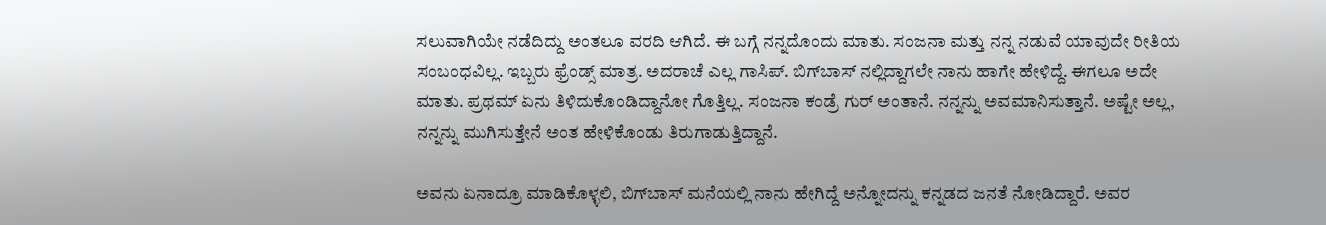ಸಲುವಾಗಿಯೇ ನಡೆದಿದ್ದು ಅಂತಲೂ ವರದಿ ಆಗಿದೆ. ಈ ಬಗ್ಗೆ ನನ್ನದೊಂದು ಮಾತು. ಸಂಜನಾ ಮತ್ತು ನನ್ನ ನಡುವೆ ಯಾವುದೇ ರೀತಿಯ ಸಂಬಂಧವಿಲ್ಲ. ಇಬ್ಬರು ಫ್ರೆಂಡ್ಸ್ ಮಾತ್ರ. ಅದರಾಚೆ ಎಲ್ಲ ಗಾಸಿಪ್. ಬಿಗ್‌ಬಾಸ್ ನಲ್ಲಿದ್ದಾಗಲೇ ನಾನು ಹಾಗೇ ಹೇಳಿದ್ದೆ. ಈಗಲೂ ಅದೇ ಮಾತು. ಪ್ರಥಮ್ ಏನು ತಿಳಿದುಕೊಂಡಿದ್ದಾನೋ ಗೊತ್ತಿಲ್ಲ. ಸಂಜನಾ ಕಂಡ್ರೆ ಗುರ್ ಅಂತಾನೆ. ನನ್ನನ್ನು ಅವಮಾನಿಸುತ್ತಾನೆ. ಅಷ್ಟೇ ಅಲ್ಲ, ನನ್ನನ್ನು ಮುಗಿಸುತ್ತೇನೆ ಅಂತ ಹೇಳಿಕೊಂಡು ತಿರುಗಾಡುತ್ತಿದ್ದಾನೆ.

ಅವನು ಏನಾದ್ರೂ ಮಾಡಿಕೊಳ್ಳಲಿ, ಬಿಗ್‌ಬಾಸ್ ಮನೆಯಲ್ಲಿ ನಾನು ಹೇಗಿದ್ದೆ ಅನ್ನೋದನ್ನು ಕನ್ನಡದ ಜನತೆ ನೋಡಿದ್ದಾರೆ. ಅವರ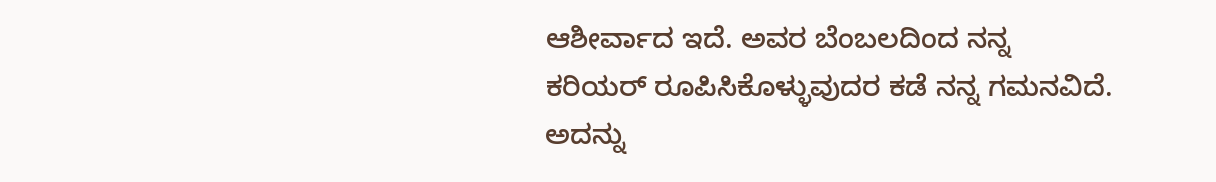ಆಶೀರ್ವಾದ ಇದೆ. ಅವರ ಬೆಂಬಲದಿಂದ ನನ್ನ ಕರಿಯರ್ ರೂಪಿಸಿಕೊಳ್ಳುವುದರ ಕಡೆ ನನ್ನ ಗಮನವಿದೆ. ಅದನ್ನು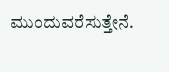ಮುಂದುವರೆಸುತ್ತೇನೆ.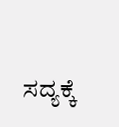ಸದ್ಯಕ್ಕೆ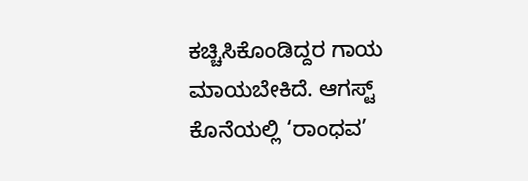ಕಚ್ಚಿಸಿಕೊಂಡಿದ್ದರ ಗಾಯ ಮಾಯಬೇಕಿದೆ. ಆಗಸ್ಟ್ ಕೊನೆಯಲ್ಲಿ ‘ರಾಂಧವ’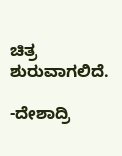ಚಿತ್ರ ಶುರುವಾಗಲಿದೆ.

-ದೇಶಾದ್ರಿ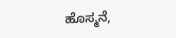ಹೊಸ್ಮನೆ,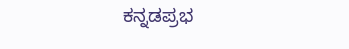ಕನ್ನಡಪ್ರಭ